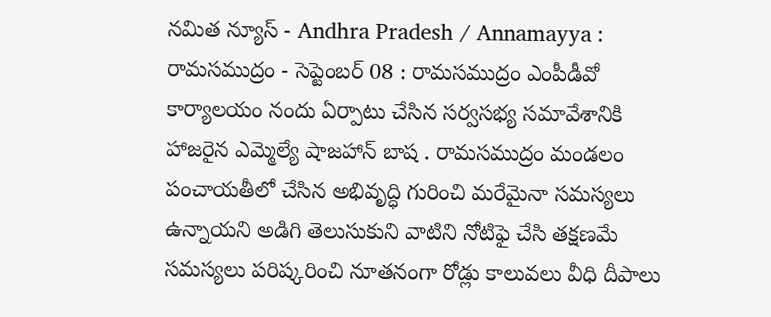నమిత న్యూస్ - Andhra Pradesh / Annamayya : రామసముద్రం - సెప్టెంబర్ 08 : రామసముద్రం ఎంపీడీవో కార్యాలయం నందు ఏర్పాటు చేసిన సర్వసభ్య సమావేశానికి హాజరైన ఎమ్మెల్యే షాజహాన్ బాష . రామసముద్రం మండలం పంచాయతీలో చేసిన అభివృద్ధి గురించి మరేమైనా సమస్యలు ఉన్నాయని అడిగి తెలుసుకుని వాటిని నోటిఫై చేసి తక్షణమే సమస్యలు పరిష్కరించి నూతనంగా రోడ్లు కాలువలు వీధి దీపాలు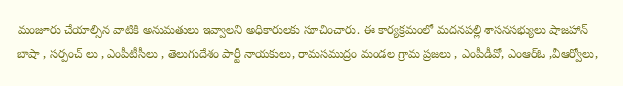మంజూరు చేయాల్సిన వాటికి అనుమతులు ఇవ్వాలని అధికారులకు సూచించారు. ఈ కార్యక్రమంలో మదనపల్లి శాసనసభ్యులు షాజహాన్ బాషా , సర్పంచ్ లు , ఎంపీటీసీలు , తెలుగుదేశం పార్టీ నాయకులు, రామసముద్రం మండల గ్రామ ప్రజలు , ఎంపీడీవో, ఎంఆర్ఓ ,వీఆర్వోలు,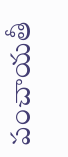పంచాయతీ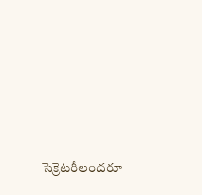సెక్రెటరీలందరూ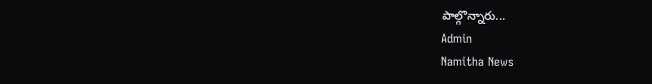పాల్గొన్నారు...
Admin
Namitha News